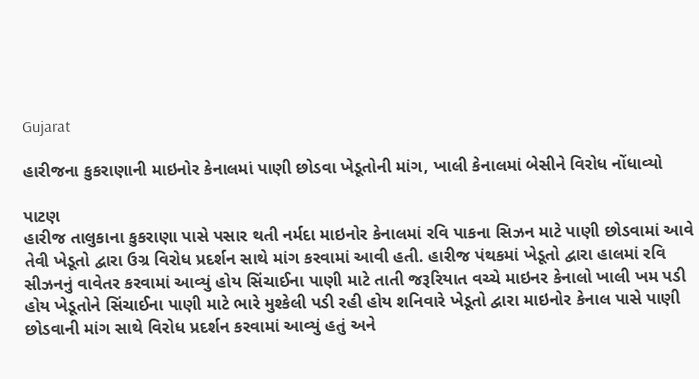Gujarat

હારીજના કુકરાણાની માઇનોર કેનાલમાં પાણી છોડવા ખેડૂતોની માંગ, ખાલી કેનાલમાં બેસીને વિરોધ નોંધાવ્યો

પાટણ
હારીજ તાલુકાના કુકરાણા પાસે પસાર થતી નર્મદા માઇનોર કેનાલમાં રવિ પાકના સિઝન માટે પાણી છોડવામાં આવે તેવી ખેડૂતો દ્વારા ઉગ્ર વિરોધ પ્રદર્શન સાથે માંગ કરવામાં આવી હતી. હારીજ પંથકમાં ખેડૂતો દ્વારા હાલમાં રવિ સીઝનનું વાવેતર કરવામાં આવ્યું હોય સિંચાઈના પાણી માટે તાતી જરૂરિયાત વચ્ચે માઇનર કેનાલો ખાલી ખમ પડી હોય ખેડૂતોને સિંચાઈના પાણી માટે ભારે મુશ્કેલી પડી રહી હોય શનિવારે ખેડૂતો દ્વારા માઇનોર કેનાલ પાસે પાણી છોડવાની માંગ સાથે વિરોધ પ્રદર્શન કરવામાં આવ્યું હતું અને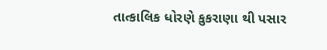તાત્કાલિક ધોરણે કુકરાણા થી પસાર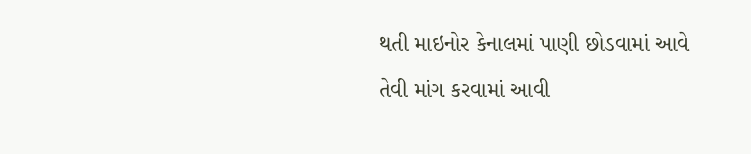થતી માઇનોર કેનાલમાં પાણી છોડવામાં આવે તેવી માંગ કરવામાં આવી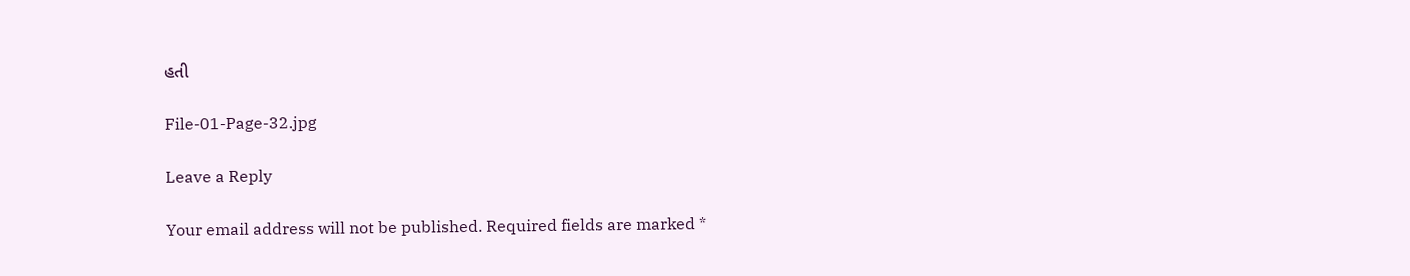હતી

File-01-Page-32.jpg

Leave a Reply

Your email address will not be published. Required fields are marked *